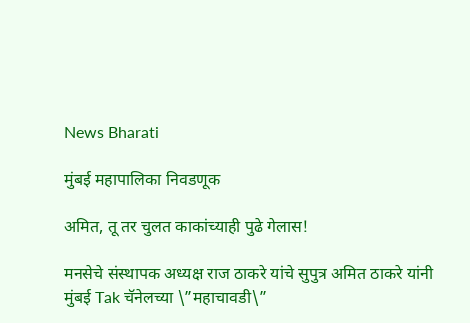News Bharati

मुंबई महापालिका निवडणूक

अमित, तू तर चुलत काकांच्याही पुढे गेलास!

मनसेचे संस्थापक अध्यक्ष राज ठाकरे यांचे सुपुत्र अमित ठाकरे यांनी मुंबई Tak चॅनेलच्या \”महाचावडी\”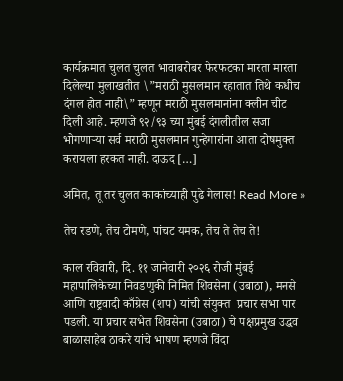कार्यक्रमात चुलत चुलत भावाबरोबर फेरफटका मारता मारता दिलेल्या मुलाखतीत \”मराठी मुसलमान रहातात तिथे कधीच दंगल होत नाही\” म्हणून मराठी मुसलमानांना क्लीन चीट दिली आहे. म्हणजे ९२/९३ च्या मुंबई दंगलीतील सजा भोगणाऱ्या सर्व मराठी मुसलमान गुन्हेगारांना आता दोषमुक्त करायला हरकत नाही. दाऊद […]

अमित, तू तर चुलत काकांच्याही पुढे गेलास! Read More »

तेच रडणे, तेच टोमणे, पांचट यमक, तेच ते तेच ते!

काल रविवारी, दि. ११ जानेवारी २०२६ रोजी मुंबई महापालिकेच्या निवडणुकी निमित शिवसेना (उबाठा), मनसे आणि राष्ट्रवादी काँग्रेस (शप) यांची संयुक्त  प्रचार सभा पार पडली. या प्रचार सभेत शिवसेना (उबाठा) चे पक्षप्रमुख उद्धव बाळासाहेब ठाकरे यांचे भाषण म्हणजे विंदा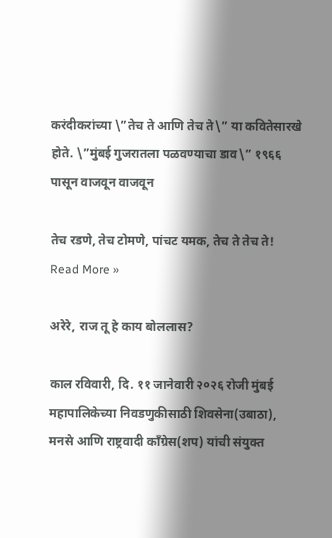करंदीकरांच्या \”तेच ते आणि तेच ते\” या कवितेसारखे होते. \”मुंबई गुजरातला पळवण्याचा डाव\” १९६६ पासून वाजवून वाजवून

तेच रडणे, तेच टोमणे, पांचट यमक, तेच ते तेच ते! Read More »

अरेरे, राज तू हे काय बोललास?

काल रविवारी, दि. ११ जानेवारी २०२६ रोजी मुंबई महापालिकेच्या निवडणुकीसाठी शिवसेना(उबाठा), मनसे आणि राष्ट्रवादी काँग्रेस(शप) यांची संयुक्त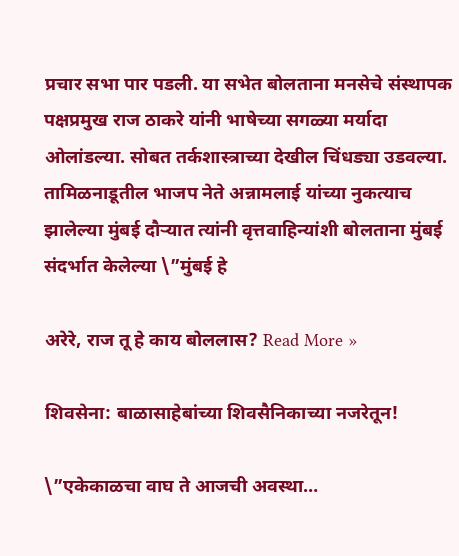प्रचार सभा पार पडली. या सभेत बोलताना मनसेचे संस्थापक पक्षप्रमुख राज ठाकरे यांनी भाषेच्या सगळ्या मर्यादा ओलांडल्या. सोबत तर्कशास्त्राच्या देखील चिंधड्या उडवल्या. तामिळनाडूतील भाजप नेते अन्नामलाई यांच्या नुकत्याच झालेल्या मुंबई दौऱ्यात त्यांनी वृत्तवाहिन्यांशी बोलताना मुंबई संदर्भात केलेल्या \”मुंबई हे

अरेरे, राज तू हे काय बोललास? Read More »

शिवसेना: बाळासाहेबांच्या शिवसैनिकाच्या नजरेतून!

\”एकेकाळचा वाघ ते आजची अवस्था…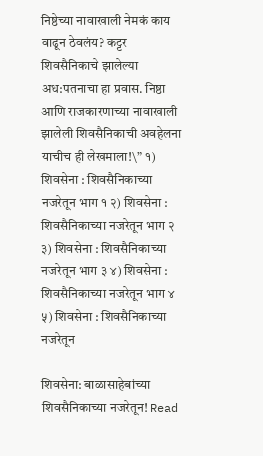निष्ठेच्या नावाखाली नेमकं काय वाढून ठेवलंय? कट्टर शिवसैनिकाचे झालेल्या अध:पतनाचा हा प्रवास. निष्ठा आणि राजकारणाच्या नावाखाली झालेली शिवसैनिकाची अवहेलना याचीच ही लेखमाला!\” १) शिवसेना : शिवसैनिकाच्या नजरेतून भाग १ २) शिवसेना : शिवसैनिकाच्या नजरेतून भाग २ ३) शिवसेना : शिवसैनिकाच्या नजरेतून भाग ३ ४) शिवसेना : शिवसैनिकाच्या नजरेतून भाग ४ ५) शिवसेना : शिवसैनिकाच्या नजरेतून

शिवसेना: बाळासाहेबांच्या शिवसैनिकाच्या नजरेतून! Read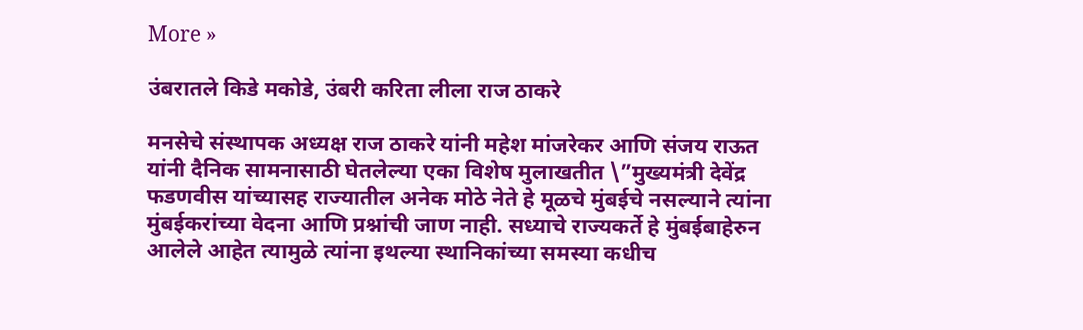More »

उंबरातले किडे मकोडे, उंबरी करिता लीला राज ठाकरे

मनसेचे संस्थापक अध्यक्ष राज ठाकरे यांनी महेश मांजरेकर आणि संजय राऊत यांनी दैनिक सामनासाठी घेतलेल्या एका विशेष मुलाखतीत \”मुख्यमंत्री देवेंद्र फडणवीस यांच्यासह राज्यातील अनेक मोठे नेते हे मूळचे मुंबईचे नसल्याने त्यांना मुंबईकरांच्या वेदना आणि प्रश्नांची जाण नाही. सध्याचे राज्यकर्ते हे मुंबईबाहेरुन आलेले आहेत त्यामुळे त्यांना इथल्या स्थानिकांच्या समस्या कधीच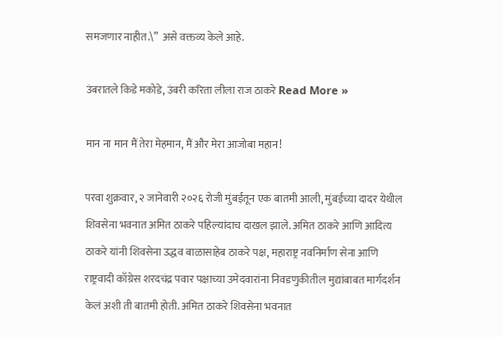समजणार नाहीत.\”  असे वक्तव्य केले आहे.

उंबरातले किडे मकोडे, उंबरी करिता लीला राज ठाकरे Read More »

मान ना मान मैं तेरा मेहमान, मैं और मेरा आजोबा महान!

परवा शुक्रवार, २ जानेवारी २०२६ रोजी मुंबईतून एक बातमी आली, मुंबईच्या दादर येथील शिवसेना भवनात अमित ठाकरे पहिल्यांदाच दाखल झाले. अमित ठाकरे आणि आदित्य ठाकरे यांनी शिवसेना उद्धव बाळासाहेब ठाकरे पक्ष, महाराष्ट्र नवनिर्माण सेना आणि राष्ट्रवादी काँग्रेस शरदचंद्र पवार पक्षाच्या उमेदवारांना निवडणुकीतील मुद्यांबाबत मार्गदर्शन केलं अशी ती बातमी होती. अमित ठाकरे शिवसेना भवनात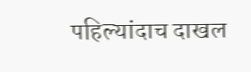पहिल्यांदाच दाखल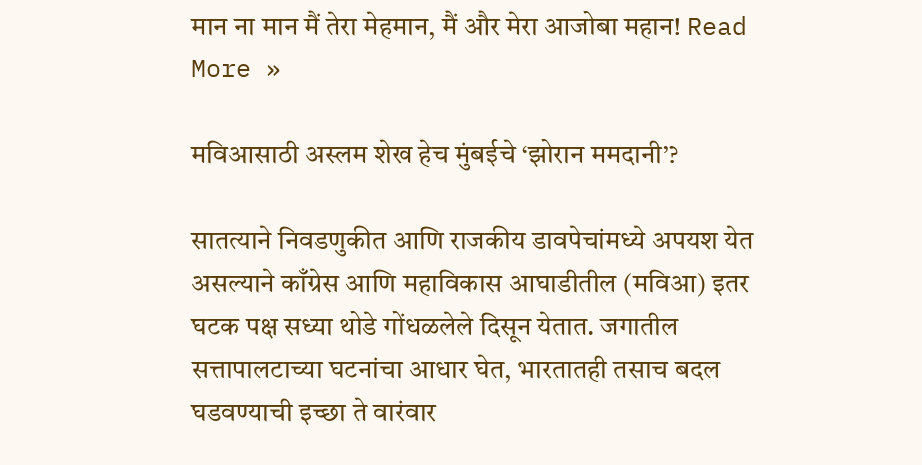मान ना मान मैं तेरा मेहमान, मैं और मेरा आजोबा महान! Read More »

मविआसाठी अस्लम शेख हेच मुंबईचे ‘झोरान ममदानी’?

सातत्याने निवडणुकीत आणि राजकीय डावपेचांमध्ये अपयश येत असल्याने काँग्रेस आणि महाविकास आघाडीतील (मविआ) इतर घटक पक्ष सध्या थोडे गोंधळलेले दिसून येतात. जगातील सत्तापालटाच्या घटनांचा आधार घेत, भारतातही तसाच बदल घडवण्याची इच्छा ते वारंवार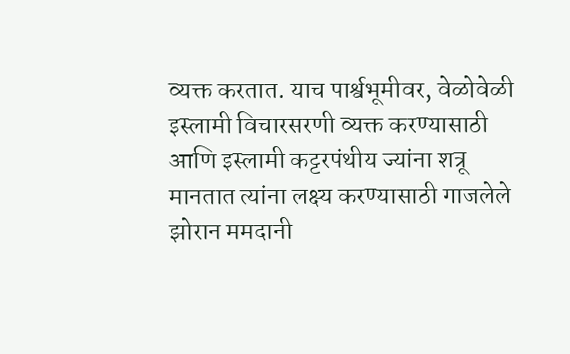व्यक्त करतात. याच पार्श्वभूमीवर, वेळोवेळी इस्लामी विचारसरणी व्यक्त करण्यासाठी आणि इस्लामी कट्टरपंथीय ज्यांना शत्रू मानतात त्यांना लक्ष्य करण्यासाठी गाजलेले झोरान ममदानी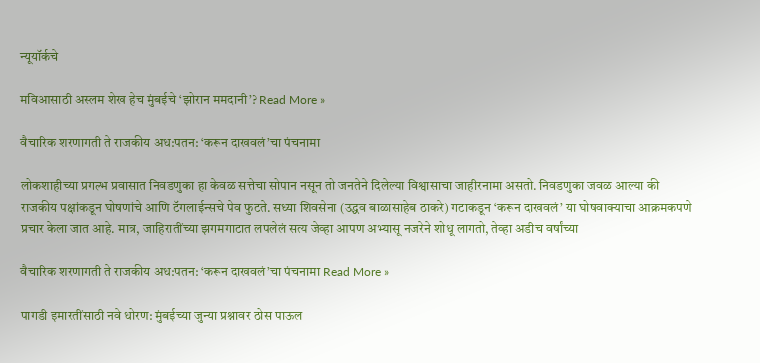न्यूयॉर्कचे

मविआसाठी अस्लम शेख हेच मुंबईचे ‘झोरान ममदानी’? Read More »

वैचारिक शरणागती ते राजकीय अध:पतन: ‘करून दाखवलं’चा पंचनामा

लोकशाहीच्या प्रगल्भ प्रवासात निवडणुका हा केवळ सत्तेचा सोपान नसून तो जनतेने दिलेल्या विश्वासाचा जाहीरनामा असतो. निवडणुका जवळ आल्या की राजकीय पक्षांकडून घोषणांचे आणि टॅगलाईन्सचे पेव फुटते. सध्या शिवसेना (उद्धव बाळासाहेब ठाकरे) गटाकडून ‘करून दाखवलं’ या घोषवाक्याचा आक्रमकपणे प्रचार केला जात आहे. मात्र, जाहिरातींच्या झगमगाटात लपलेलं सत्य जेव्हा आपण अभ्यासू नजरेने शोधू लागतो, तेव्हा अडीच वर्षांच्या

वैचारिक शरणागती ते राजकीय अध:पतन: ‘करून दाखवलं’चा पंचनामा Read More »

पागडी इमारतींसाठी नवे धोरण: मुंबईच्या जुन्या प्रश्नावर ठोस पाऊल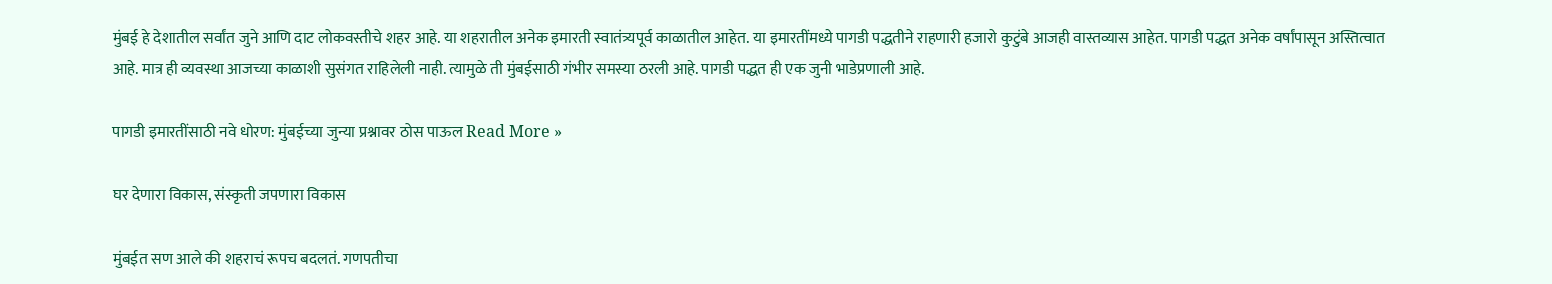मुंबई हे देशातील सर्वांत जुने आणि दाट लोकवस्तीचे शहर आहे. या शहरातील अनेक इमारती स्वातंत्र्यपूर्व काळातील आहेत. या इमारतींमध्ये पागडी पद्धतीने राहणारी हजारो कुटुंबे आजही वास्तव्यास आहेत. पागडी पद्धत अनेक वर्षांपासून अस्तित्वात आहे. मात्र ही व्यवस्था आजच्या काळाशी सुसंगत राहिलेली नाही. त्यामुळे ती मुंबईसाठी गंभीर समस्या ठरली आहे. पागडी पद्धत ही एक जुनी भाडेप्रणाली आहे.

पागडी इमारतींसाठी नवे धोरण: मुंबईच्या जुन्या प्रश्नावर ठोस पाऊल Read More »

घर देणारा विकास, संस्कृती जपणारा विकास

मुंबईत सण आले की शहराचं रूपच बदलतं. गणपतीचा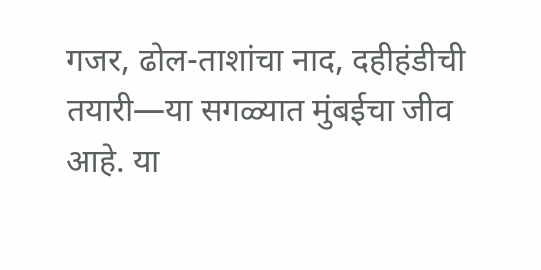गजर, ढोल-ताशांचा नाद, दहीहंडीची तयारी—या सगळ्यात मुंबईचा जीव आहे. या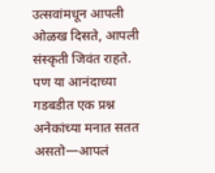उत्सवांमधून आपली ओळख दिसते, आपली संस्कृती जिवंत राहते. पण या आनंदाच्या गडबडीत एक प्रश्न अनेकांच्या मनात सतत असतो—आपलं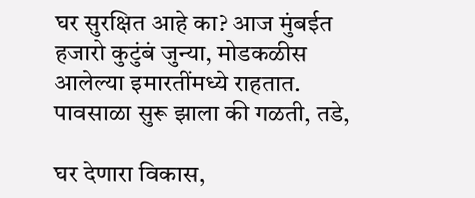घर सुरक्षित आहे का? आज मुंबईत हजारो कुटुंबं जुन्या, मोडकळीस आलेल्या इमारतींमध्ये राहतात. पावसाळा सुरू झाला की गळती, तडे,

घर देणारा विकास,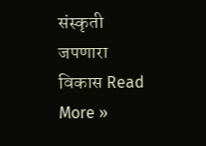संस्कृती जपणारा विकास Read More »